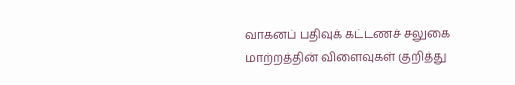வாகனப் பதிவுக் கட்டணச் சலுகை மாற்றத்தின் விளைவுகள் குறித்து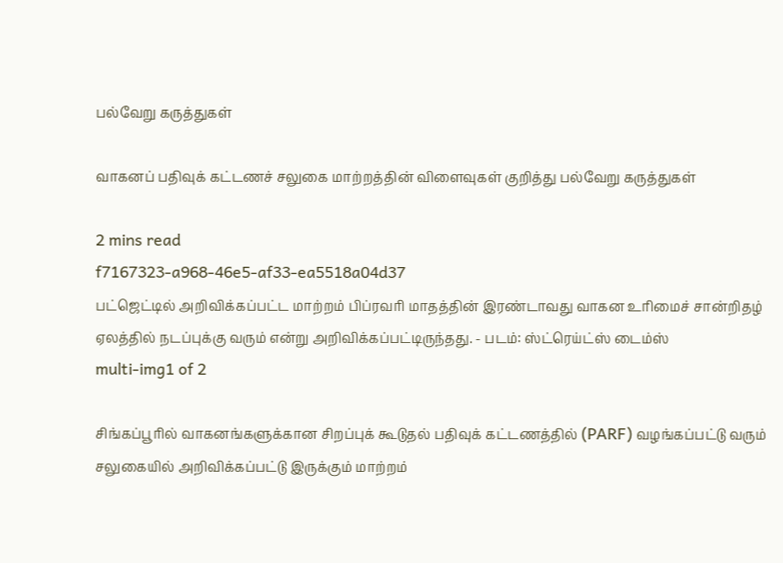பல்வேறு கருத்துகள்

வாகனப் பதிவுக் கட்டணச் சலுகை மாற்றத்தின் விளைவுகள் குறித்து பல்வேறு கருத்துகள்

2 mins read
f7167323-a968-46e5-af33-ea5518a04d37
பட்ஜெட்டில் அறிவிக்கப்பட்ட மாற்றம் பிப்ரவரி மாதத்தின் இரண்டாவது வாகன உரிமைச் சான்றிதழ் ஏலத்தில் நடப்புக்கு வரும் என்று அறிவிக்கப்பட்டிருந்தது. - படம்: ஸ்ட்ரெய்ட்ஸ் டைம்ஸ்
multi-img1 of 2

சிங்கப்பூரில் வாகனங்களுக்கான சிறப்புக் கூடுதல் பதிவுக் கட்டணத்தில் (PARF) வழங்கப்பட்டு வரும் சலுகையில் அறிவிக்கப்பட்டு இருக்கும் மாற்றம்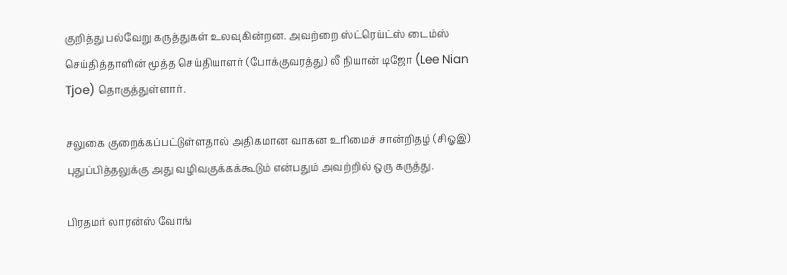குறித்து பல்வேறு கருத்துகள் உலவுகின்றன. அவற்றை ஸ்ட்ரெய்ட்ஸ் டைம்ஸ் செய்தித்தாளின் மூத்த செய்தியாளர் (போக்குவரத்து) லீ நியான் டிஜோ (Lee Nian Tjoe) தொகுத்துள்ளார்.

சலுகை குறைக்கப்பட்டுள்ளதால் அதிகமான வாகன உரிமைச் சான்றிதழ் (சிஓஇ) புதுப்பித்தலுக்கு அது வழிவகுக்கக்கூடும் என்பதும் அவற்றில் ஒரு கருத்து.

பிரதமர் லாரன்ஸ் வோங்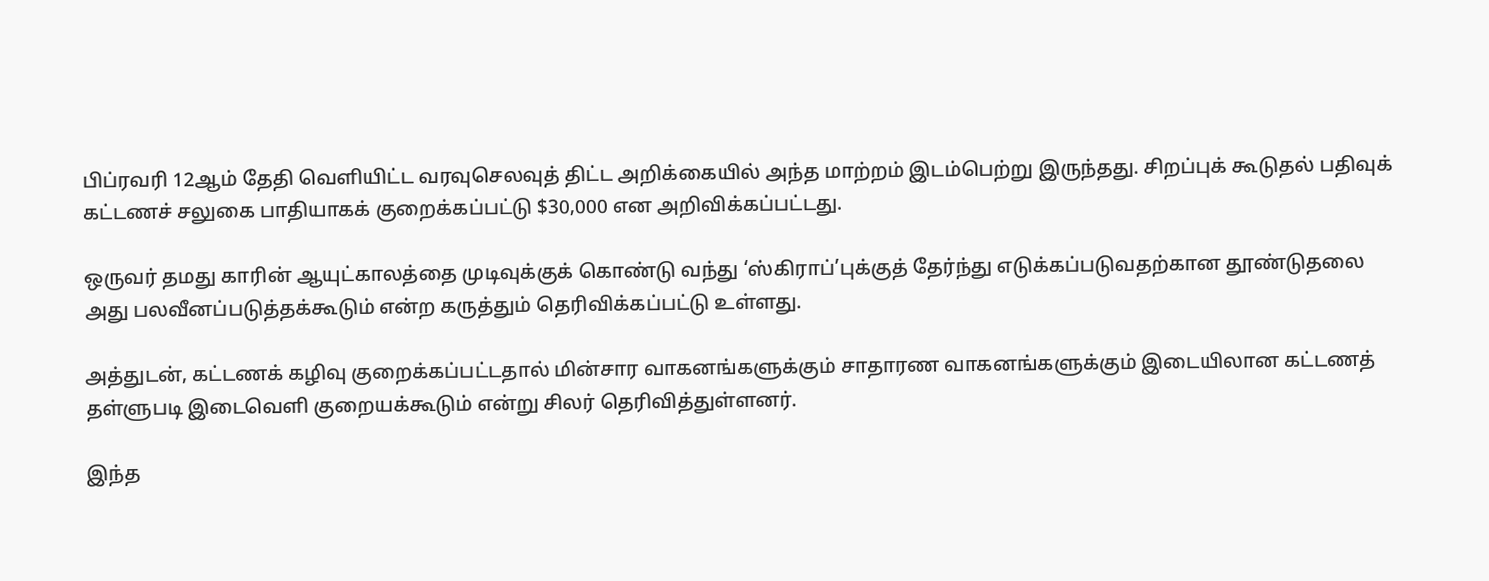பிப்ரவரி 12ஆம் தேதி வெளியிட்ட வரவுசெலவுத் திட்ட அறிக்கையில் அந்த மாற்றம் இடம்பெற்று இருந்தது. சிறப்புக் கூடுதல் பதிவுக் கட்டணச் சலுகை பாதியாகக் குறைக்கப்பட்டு $30,000 என அறிவிக்கப்பட்டது.

ஒருவர் தமது காரின் ஆயுட்காலத்தை முடிவுக்குக் கொண்டு வந்து ‘ஸ்கிராப்’புக்குத் தேர்ந்து எடுக்கப்படுவதற்கான தூண்டுதலை அது பலவீனப்படுத்தக்கூடும் என்ற கருத்தும் தெரிவிக்கப்பட்டு உள்ளது.

அத்துடன், கட்டணக் கழிவு குறைக்கப்பட்டதால் மின்சார வாகனங்களுக்கும் சாதாரண வாகனங்களுக்கும் இடையிலான கட்டணத் தள்ளுபடி இடைவெளி குறையக்கூடும் என்று சிலர் தெரிவித்துள்ளனர்.

இந்த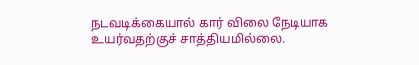நடவடிக்கையால் கார் விலை நேடியாக உயர்வதற்குச் சாத்தியமில்லை.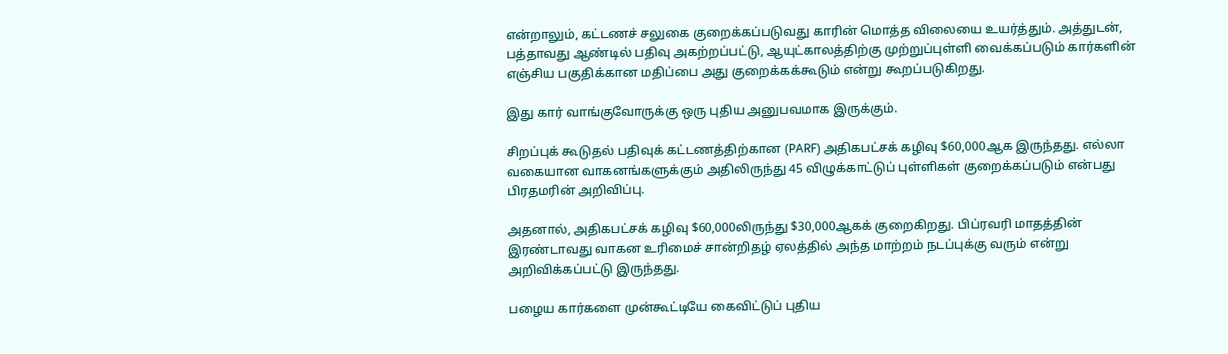என்றாலும், கட்டணச் சலுகை குறைக்கப்படுவது காரின் மொத்த விலையை உயர்த்தும். அத்துடன், பத்தாவது ஆண்டில் பதிவு அகற்றப்பட்டு, ஆயுட்காலத்திற்கு முற்றுப்புள்ளி வைக்கப்படும் கார்களின் எஞ்சிய பகுதிக்கான மதிப்பை அது குறைக்கக்கூடும் என்று கூறப்படுகிறது.

இது கார் வாங்குவோருக்கு ஒரு புதிய அனுபவமாக இருக்கும்.

சிறப்புக் கூடுதல் பதிவுக் கட்டணத்திற்கான (PARF) அதிகபட்சக் கழிவு $60,000ஆக இருந்தது. எல்லா வகையான வாகனங்களுக்கும் அதிலிருந்து 45 விழுக்காட்டுப் புள்ளிகள் குறைக்கப்படும் என்பது பிரதமரின் அறிவிப்பு.

அதனால், அதிகபட்சக் கழிவு $60,000லிருந்து $30,000ஆகக் குறைகிறது. பிப்ரவரி மாதத்தின் இரண்டாவது வாகன உரிமைச் சான்றிதழ் ஏலத்தில் அந்த மாற்றம் நடப்புக்கு வரும் என்று அறிவிக்கப்பட்டு இருந்தது.

பழைய கார்களை முன்கூட்டியே கைவிட்டுப் புதிய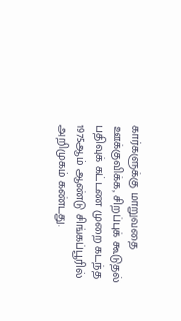கார்களுக்கு மாறுவதை ஊக்குவிக்க, சிறப்புக் கூடுதல் பதிவுக் கட்டண முறை கடந்த 1975ஆம் ஆண்டு சிங்கப்பூரில் அறிமுகம் கண்டது.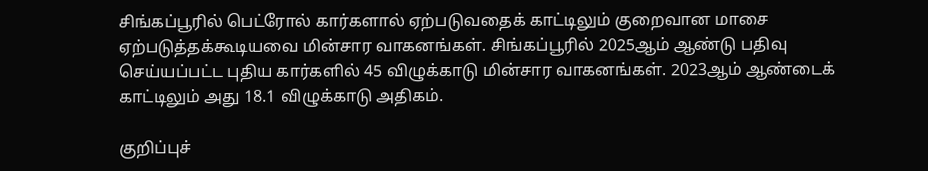சிங்கப்பூரில் பெட்ரோல் கார்களால் ஏற்படுவதைக் காட்டிலும் குறைவான மாசை ஏற்படுத்தக்கூடியவை மின்சார வாகனங்கள். சிங்கப்பூரில் 2025ஆம் ஆண்டு பதிவு செய்யப்பட்ட புதிய கார்களில் 45 விழுக்காடு மின்சார வாகனங்கள். 2023ஆம் ஆண்டைக் காட்டிலும் அது 18.1 விழுக்காடு அதிகம்.

குறிப்புச்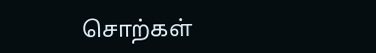சொற்கள்